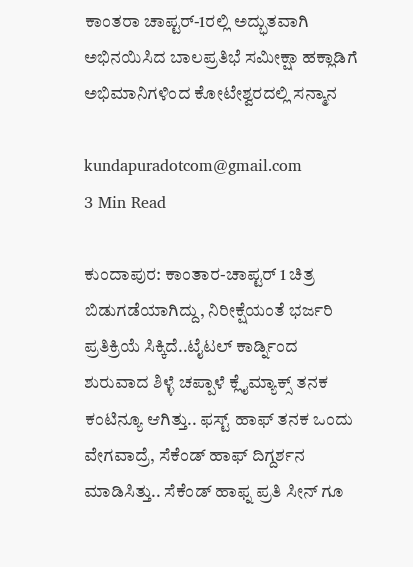ಕಾಂತರಾ ಚಾಪ್ಟರ್-1ರಲ್ಲಿ ಅದ್ಭುತವಾಗಿ ಅಭಿನಯಿಸಿದ ಬಾಲಪ್ರತಿಭೆ ಸಮೀಕ್ಷಾ ಹಕ್ಲಾಡಿಗೆ ಅಭಿಮಾನಿಗಳಿಂದ ಕೋಟೇಶ್ವರದಲ್ಲಿ ಸನ್ಮಾನ

kundapuradotcom@gmail.com
3 Min Read

ಕುಂದಾಪುರ: ಕಾಂತಾರ-ಚಾಪ್ಟರ್ 1 ಚಿತ್ರ ಬಿಡುಗಡೆಯಾಗಿದ್ದು, ನಿರೀಕ್ಷೆಯಂತೆ ಭರ್ಜರಿ ಪ್ರತಿಕ್ರಿಯೆ ಸಿಕ್ಕಿದೆ..ಟೈಟಲ್ ಕಾರ್ಡ್ನಿಂದ ಶುರುವಾದ ಶಿಳ್ಳೆ ಚಪ್ಪಾಳೆ ಕ್ಲೈಮ್ಯಾಕ್ಸ್ ತನಕ ಕಂಟಿನ್ಯೂ ಆಗಿತ್ತು.. ಫಸ್ಟ್ ಹಾಫ್ ತನಕ ಒಂದು ವೇಗವಾದ್ರೆ, ಸೆಕೆಂಡ್ ಹಾಫ್ ದಿಗ್ದರ್ಶನ ಮಾಡಿಸಿತ್ತು.. ಸೆಕೆಂಡ್ ಹಾಫ್ನ ಪ್ರತಿ ಸೀನ್‌ ಗೂ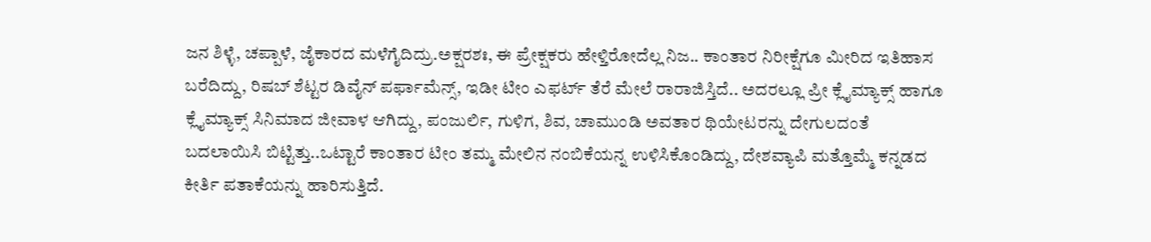ಜನ ಶಿಳ್ಳೆ, ಚಪ್ಪಾಳೆ, ಜೈಕಾರದ ಮಳೆಗೈದಿದ್ರು.ಅಕ್ಷರಶಃ, ಈ ಪ್ರೇಕ್ಷಕರು ಹೇಳ್ತಿರೋದೆಲ್ಲ ನಿಜ.. ಕಾಂತಾರ ನಿರೀಕ್ಷೆಗೂ ಮೀರಿದ ಇತಿಹಾಸ ಬರೆದಿದ್ದು, ರಿಷಬ್ ಶೆಟ್ಟರ ಡಿವೈನ್ ಪರ್ಫಾಮೆನ್ಸ್, ಇಡೀ ಟೀಂ ಎಫರ್ಟ್ ತೆರೆ ಮೇಲೆ ರಾರಾಜಿಸ್ತಿದೆ.. ಅದರಲ್ಲೂ ಪ್ರೀ ಕ್ಲೈಮ್ಯಾಕ್ಸ್ ಹಾಗೂ ಕ್ಲೈಮ್ಯಾಕ್ಸ್ ಸಿನಿಮಾದ ಜೀವಾಳ ಆಗಿದ್ದು, ಪಂಜುರ್ಲಿ, ಗುಳಿಗ, ಶಿವ, ಚಾಮುಂಡಿ ಅವತಾರ ಥಿಯೇಟರನ್ನು ದೇಗುಲದಂತೆ ಬದಲಾಯಿಸಿ ಬಿಟ್ಟಿತ್ತು..ಒಟ್ಟಾರೆ ಕಾಂತಾರ ಟೀಂ ತಮ್ಮ ಮೇಲಿನ ನಂಬಿಕೆಯನ್ನ ಉಳಿಸಿಕೊಂಡಿದ್ದು, ದೇಶವ್ಯಾಪಿ ಮತ್ತೊಮ್ಮೆ ಕನ್ನಡದ ಕೀರ್ತಿ ಪತಾಕೆಯನ್ನು ಹಾರಿಸುತ್ತಿದೆ.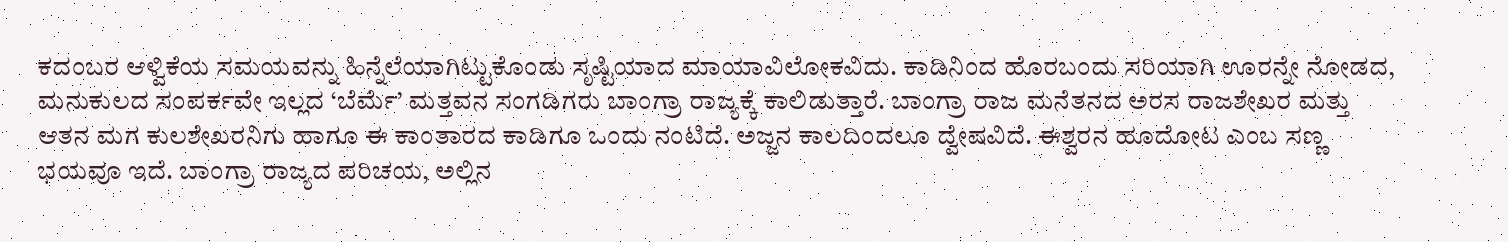ಕದಂಬರ ಆಳ್ವಿಕೆಯ ಸಮಯವನ್ನು ಹಿನ್ನೆಲೆಯಾಗಿಟ್ಟುಕೊಂಡು ಸೃಷ್ಟಿಯಾದ ಮಾಯಾವಿಲೋಕವಿದು. ಕಾಡಿನಿಂದ ಹೊರಬಂದು ಸರಿಯಾಗಿ ಊರನ್ನೇ ನೋಡದ, ಮನುಕುಲದ ಸಂಪರ್ಕವೇ ಇಲ್ಲದ ‘ಬೆರ್ಮೆ’ ಮತ್ತವನ ಸಂಗಡಿಗರು ಬಾಂಗ್ರಾ ರಾಜ್ಯಕ್ಕೆ ಕಾಲಿಡುತ್ತಾರೆ. ಬಾಂಗ್ರಾ ರಾಜ ಮನೆತನದ ಅರಸ ರಾಜಶೇಖರ ಮತ್ತು ಆತನ ಮಗ ಕುಲಶೇಖರನಿಗು ಹಾಗೂ ಈ ಕಾಂತಾರದ ಕಾಡಿಗೂ ಒಂದು ನಂಟಿದೆ. ಅಜ್ಜನ ಕಾಲದಿಂದಲೂ ದ್ವೇಷವಿದೆ. ಈಶ್ವರನ ಹೂದೋಟ ಎಂಬ ಸಣ್ಣ ಭಯವೂ ಇದೆ. ಬಾಂಗ್ರಾ ರಾಜ್ಯದ ಪರಿಚಯ, ಅಲ್ಲಿನ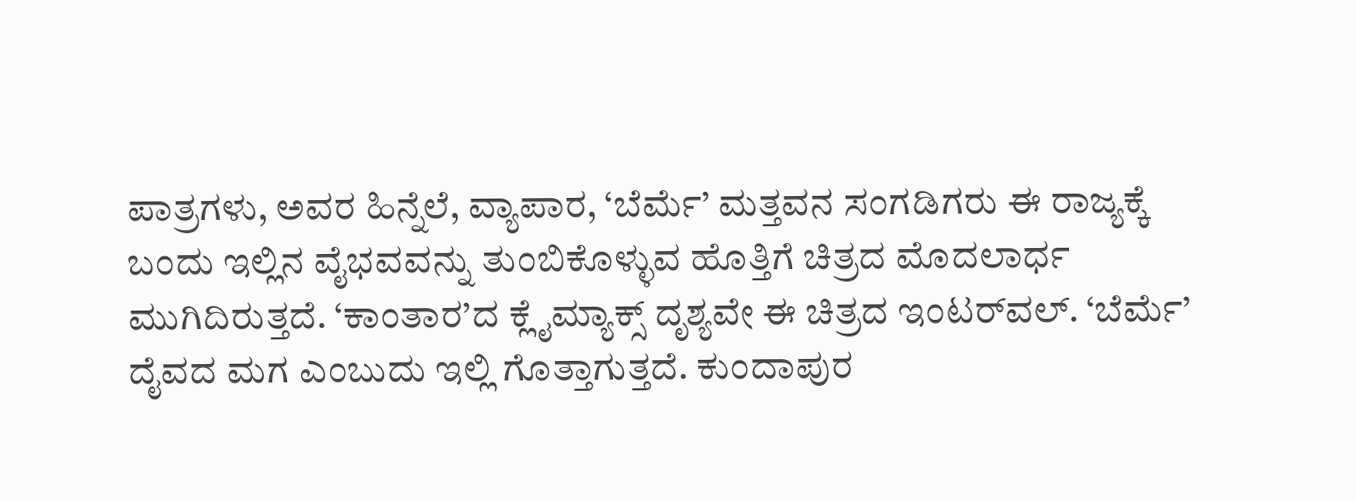ಪಾತ್ರಗಳು, ಅವರ ಹಿನ್ನೆಲೆ, ವ್ಯಾಪಾರ, ‘ಬೆರ್ಮೆ’ ಮತ್ತವನ ಸಂಗಡಿಗರು ಈ ರಾಜ್ಯಕ್ಕೆ ಬಂದು ಇಲ್ಲಿನ ವೈಭವವನ್ನು ತುಂಬಿಕೊಳ್ಳುವ ಹೊತ್ತಿಗೆ ಚಿತ್ರದ ಮೊದಲಾರ್ಧ ಮುಗಿದಿರುತ್ತದೆ. ‘ಕಾಂತಾರ’ದ ಕ್ಲೈಮ್ಯಾಕ್ಸ್‌ ದೃಶ್ಯವೇ ಈ ಚಿತ್ರದ ಇಂಟರ್‌ವಲ್‌. ‘ಬೆರ್ಮೆ’ ದೈವದ ಮಗ ಎಂಬುದು ಇಲ್ಲಿ ಗೊತ್ತಾಗುತ್ತದೆ. ಕುಂದಾಪುರ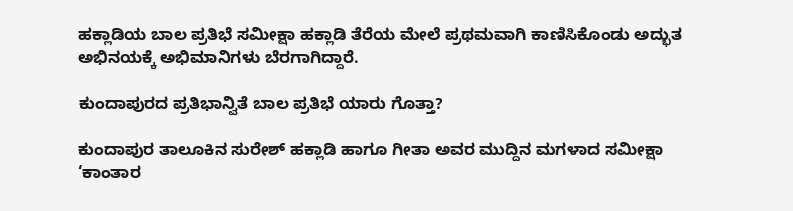ಹಕ್ಲಾಡಿಯ ಬಾಲ ಪ್ರತಿಭೆ ಸಮೀಕ್ಷಾ ಹಕ್ಲಾಡಿ ತೆರೆಯ ಮೇಲೆ ಪ್ರಥಮವಾಗಿ ಕಾಣಿಸಿಕೊಂಡು ಅದ್ಭುತ ಅಭಿನಯಕ್ಕೆ ಅಭಿಮಾನಿಗಳು ಬೆರಗಾಗಿದ್ದಾರೆ.

ಕುಂದಾಪುರದ ಪ್ರತಿಭಾನ್ವಿತೆ ಬಾಲ ಪ್ರತಿಭೆ ಯಾರು ಗೊತ್ತಾ?

ಕುಂದಾಪುರ ತಾಲೂಕಿನ ಸುರೇಶ್ ಹಕ್ಲಾಡಿ ಹಾಗೂ ಗೀತಾ ಅವರ ಮುದ್ದಿನ ಮಗಳಾದ ಸಮೀಕ್ಷಾ ‘ಕಾಂತಾರ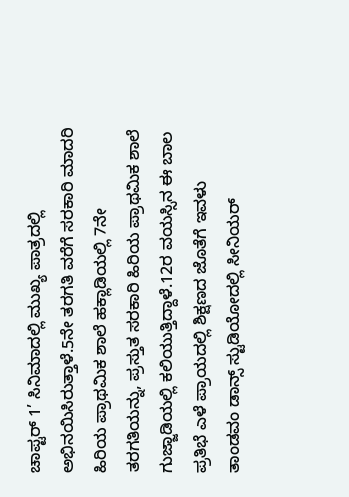ಚಾಪ್ಟರ್ 1’ ಸಿನಿಮಾದಲ್ಲಿ ಮುಖ್ಯ ಪಾತ್ರದಲ್ಲಿ ಅಭಿನಯಿಸಿರುತ್ತಾಳೆ.5ನೇ ತರಗತಿ ವರೆಗೆ ಸರಕಾರಿ ಮಾದರಿ ಹಿರಿಯ ಪ್ರಾಥಮಿಕ ಶಾಲೆ ಹಕ್ಲಾಡಿಯಲ್ಲಿ 7ನೇ ತರಗತಿಯನ್ನು, ಪ್ರಸ್ತುತ ಸರಕಾರಿ ಹಿರಿಯ ಪ್ರಾಥಮಿಕ ಶಾಲೆ ಗುಜ್ಜಾಡಿಯಲ್ಲಿ ಕಲಿಯುತ್ತಿದ್ದಾಳೆ.12ರ ವಯಸ್ಸಿನ ಈ ಬಾಲ ಪ್ರತಿಭೆ ಎಳೆ ಪ್ರಾಯದಲ್ಲಿ ಶಿಕ್ಷಣದ ಜೊತೆಗೆ ಇವಳು ತಾಂಡವಂ ಡಾನ್ಸ್ ಸ್ಟುಡಿಯೋದಲ್ಲಿ ಸೀನಿಯರ್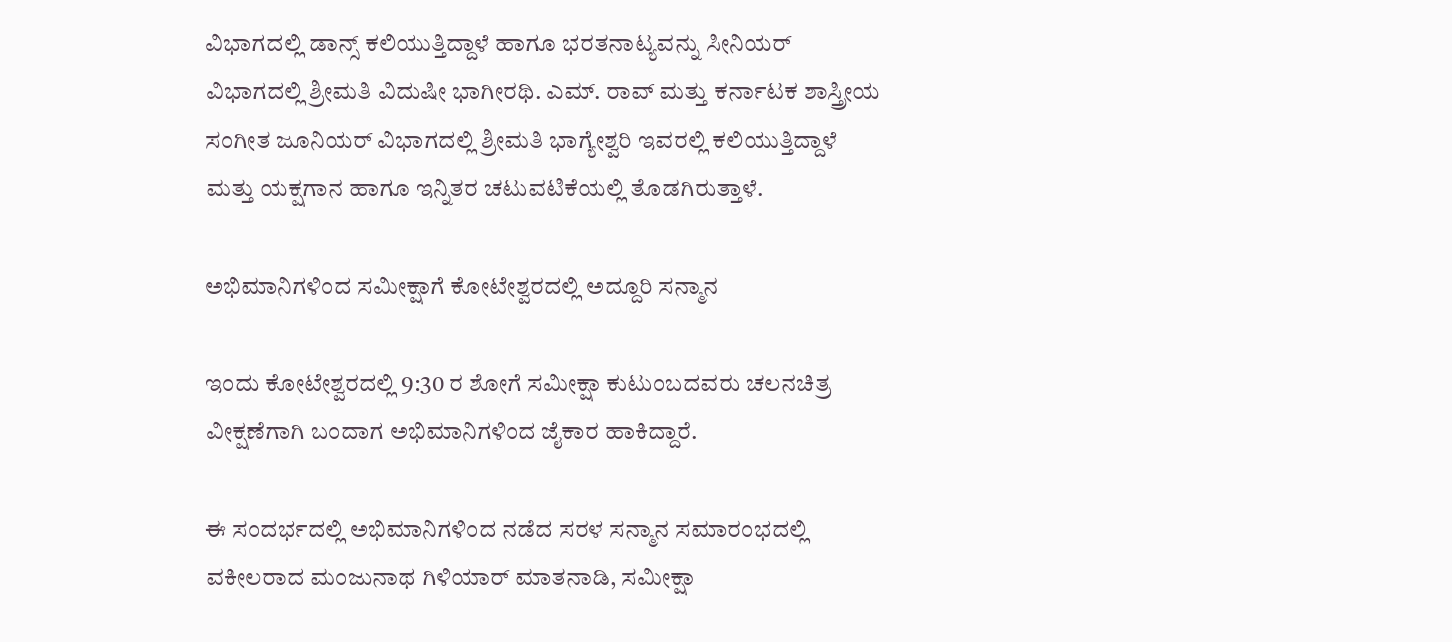ವಿಭಾಗದಲ್ಲಿ ಡಾನ್ಸ್ ಕಲಿಯುತ್ತಿದ್ದಾಳೆ ಹಾಗೂ ಭರತನಾಟ್ಯವನ್ನು ಸೀನಿಯರ್ ವಿಭಾಗದಲ್ಲಿ ಶ್ರೀಮತಿ ವಿದುಷೀ ಭಾಗೀರಥಿ. ಎಮ್. ರಾವ್ ಮತ್ತು ಕರ್ನಾಟಕ ಶಾಸ್ತ್ರೀಯ ಸಂಗೀತ ಜೂನಿಯರ್ ವಿಭಾಗದಲ್ಲಿ ಶ್ರೀಮತಿ ಭಾಗ್ಯೇಶ್ವರಿ ಇವರಲ್ಲಿ ಕಲಿಯುತ್ತಿದ್ದಾಳೆ ಮತ್ತು ಯಕ್ಷಗಾನ ಹಾಗೂ ಇನ್ನಿತರ ಚಟುವಟಿಕೆಯಲ್ಲಿ ತೊಡಗಿರುತ್ತಾಳೆ.

ಅಭಿಮಾನಿಗಳಿಂದ ಸಮೀಕ್ಷಾಗೆ ಕೋಟೇಶ್ವರದಲ್ಲಿ ಅದ್ದೂರಿ ಸನ್ಮಾನ

ಇಂದು ಕೋಟೇಶ್ವರದಲ್ಲಿ 9:30 ರ ಶೋಗೆ ಸಮೀಕ್ಷಾ ಕುಟುಂಬದವರು ಚಲನಚಿತ್ರ ವೀಕ್ಷಣೆಗಾಗಿ ಬಂದಾಗ ಅಭಿಮಾನಿಗಳಿಂದ ಜೈಕಾರ ಹಾಕಿದ್ದಾರೆ.

ಈ ಸಂದರ್ಭದಲ್ಲಿ ಅಭಿಮಾನಿಗಳಿಂದ ನಡೆದ ಸರಳ ಸನ್ಮಾನ ಸಮಾರಂಭದಲ್ಲಿ ವಕೀಲರಾದ ಮಂಜುನಾಥ ಗಿಳಿಯಾರ್ ಮಾತನಾಡಿ, ಸಮೀಕ್ಷಾ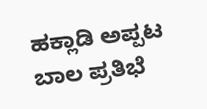ಹಕ್ಲಾಡಿ ಅಪ್ಪಟ ಬಾಲ ಪ್ರತಿಭೆ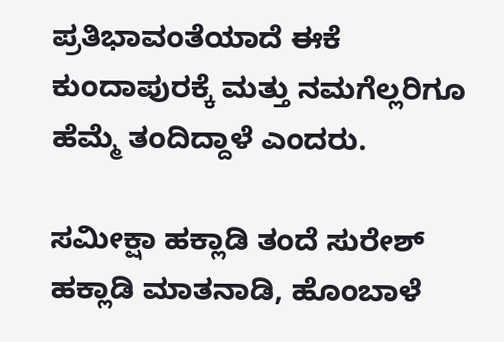ಪ್ರತಿಭಾವಂತೆಯಾದೆ ಈಕೆ ಕುಂದಾಪುರಕ್ಕೆ ಮತ್ತು ನಮಗೆಲ್ಲರಿಗೂ ಹೆಮ್ಮೆ ತಂದಿದ್ದಾಳೆ ಎಂದರು.

ಸಮೀಕ್ಷಾ ಹಕ್ಲಾಡಿ ತಂದೆ ಸುರೇಶ್ ಹಕ್ಲಾಡಿ ಮಾತನಾಡಿ, ಹೊಂಬಾಳೆ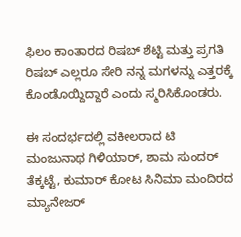ಫಿಲಂ ಕಾಂತಾರದ ರಿಷಬ್ ಶೆಟ್ಟಿ ಮತ್ತು ಪ್ರಗತಿ ರಿಷಬ್ ಎಲ್ಲರೂ ಸೇರಿ ನನ್ನ ಮಗಳನ್ನು ಎತ್ತರಕ್ಕೆ ಕೊಂಡೊಯ್ದಿದ್ದಾರೆ ಎಂದು ಸ್ಮರಿಸಿಕೊಂಡರು.

ಈ ಸಂದರ್ಭದಲ್ಲಿ ವಕೀಲರಾದ ಟಿ ಮಂಜುನಾಥ ಗಿಳಿಯಾರ್, ಶಾಮ ಸುಂದರ್ ತೆಕ್ಕಟ್ಟೆ, ಕುಮಾರ್ ಕೋಟ ಸಿನಿಮಾ ಮಂದಿರದ ಮ್ಯಾನೇಜರ್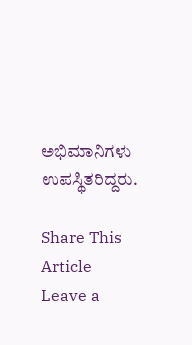ಅಭಿಮಾನಿಗಳು ಉಪಸ್ಥಿತರಿದ್ದರು.

Share This Article
Leave a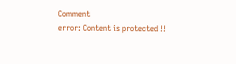Comment
error: Content is protected !!